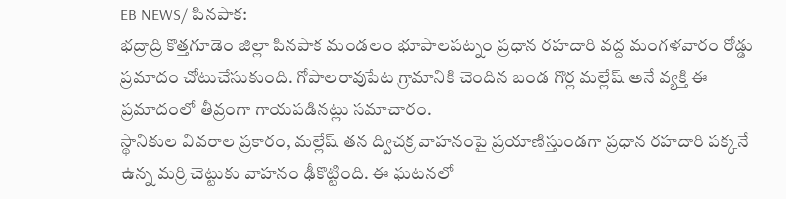EB NEWS/ పినపాక:
భద్రాద్రి కొత్తగూడెం జిల్లా పినపాక మండలం భూపాలపట్నం ప్రధాన రహదారి వద్ద మంగళవారం రోడ్డు ప్రమాదం చోటుచేసుకుంది. గోపాలరావుపేట గ్రామానికి చెందిన బండ గొర్ల మల్లేష్ అనే వ్యక్తి ఈ ప్రమాదంలో తీవ్రంగా గాయపడినట్లు సమాచారం.
స్థానికుల వివరాల ప్రకారం, మల్లేష్ తన ద్విచక్ర వాహనంపై ప్రయాణిస్తుండగా ప్రధాన రహదారి పక్కనే ఉన్న మర్రి చెట్టుకు వాహనం ఢీకొట్టింది. ఈ ఘటనలో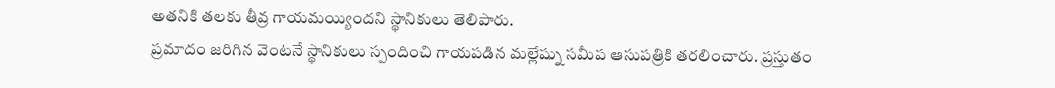అతనికి తలకు తీవ్ర గాయమయ్యిందని స్థానికులు తెలిపారు.
ప్రమాదం జరిగిన వెంటనే స్థానికులు స్పందించి గాయపడిన మల్లేష్ను సమీప ఆసుపత్రికి తరలించారు. ప్రస్తుతం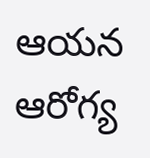ఆయన ఆరోగ్య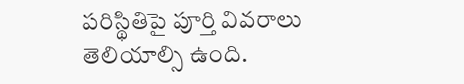పరిస్థితిపై పూర్తి వివరాలు తెలియాల్సి ఉంది.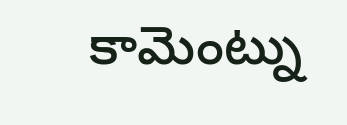కామెంట్ను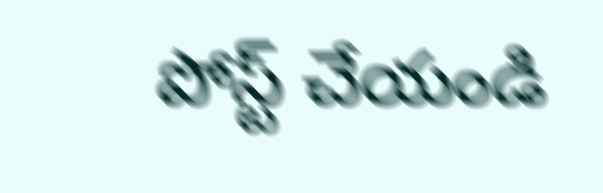పోస్ట్ చేయండి